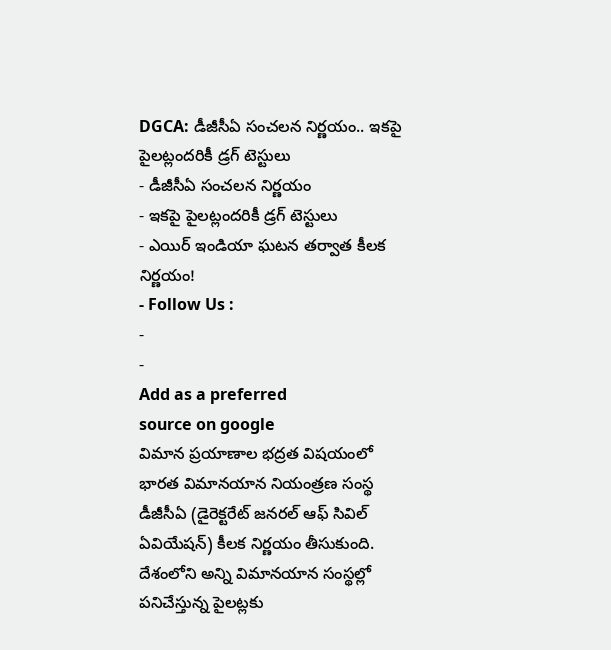DGCA: డీజీసీఏ సంచలన నిర్ణయం.. ఇకపై పైలట్లందరికీ డ్రగ్ టెస్టులు
- డీజీసీఏ సంచలన నిర్ణయం
- ఇకపై పైలట్లందరికీ డ్రగ్ టెస్టులు
- ఎయిర్ ఇండియా ఘటన తర్వాత కీలక నిర్ణయం!
- Follow Us :
-
-
Add as a preferred
source on google
విమాన ప్రయాణాల భద్రత విషయంలో భారత విమానయాన నియంత్రణ సంస్థ డీజీసీఏ (డైరెక్టరేట్ జనరల్ ఆఫ్ సివిల్ ఏవియేషన్) కీలక నిర్ణయం తీసుకుంది. దేశంలోని అన్ని విమానయాన సంస్థల్లో పనిచేస్తున్న పైలట్లకు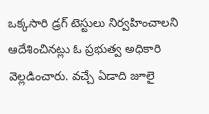ఒక్కసారి డ్రగ్ టెస్టులు నిర్వహించాలని ఆదేశించినట్లు ఓ ప్రభుత్వ అధికారి వెల్లడించారు. వచ్చే ఏడాది జూలై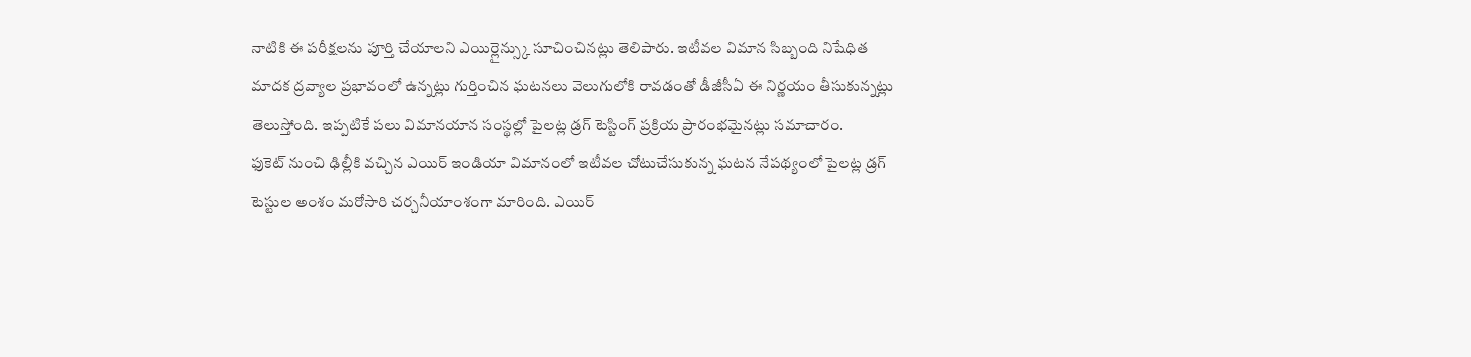నాటికి ఈ పరీక్షలను పూర్తి చేయాలని ఎయిర్లైన్స్కు సూచించినట్లు తెలిపారు. ఇటీవల విమాన సిబ్బంది నిషేధిత మాదక ద్రవ్యాల ప్రభావంలో ఉన్నట్లు గుర్తించిన ఘటనలు వెలుగులోకి రావడంతో డీజీసీఏ ఈ నిర్ణయం తీసుకున్నట్లు తెలుస్తోంది. ఇప్పటికే పలు విమానయాన సంస్థల్లో పైలట్ల డ్రగ్ టెస్టింగ్ ప్రక్రియ ప్రారంభమైనట్లు సమాచారం.
ఫుకెట్ నుంచి ఢిల్లీకి వచ్చిన ఎయిర్ ఇండియా విమానంలో ఇటీవల చోటుచేసుకున్న ఘటన నేపథ్యంలో పైలట్ల డ్రగ్ టెస్టుల అంశం మరోసారి చర్చనీయాంశంగా మారింది. ఎయిర్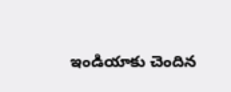ఇండియాకు చెందిన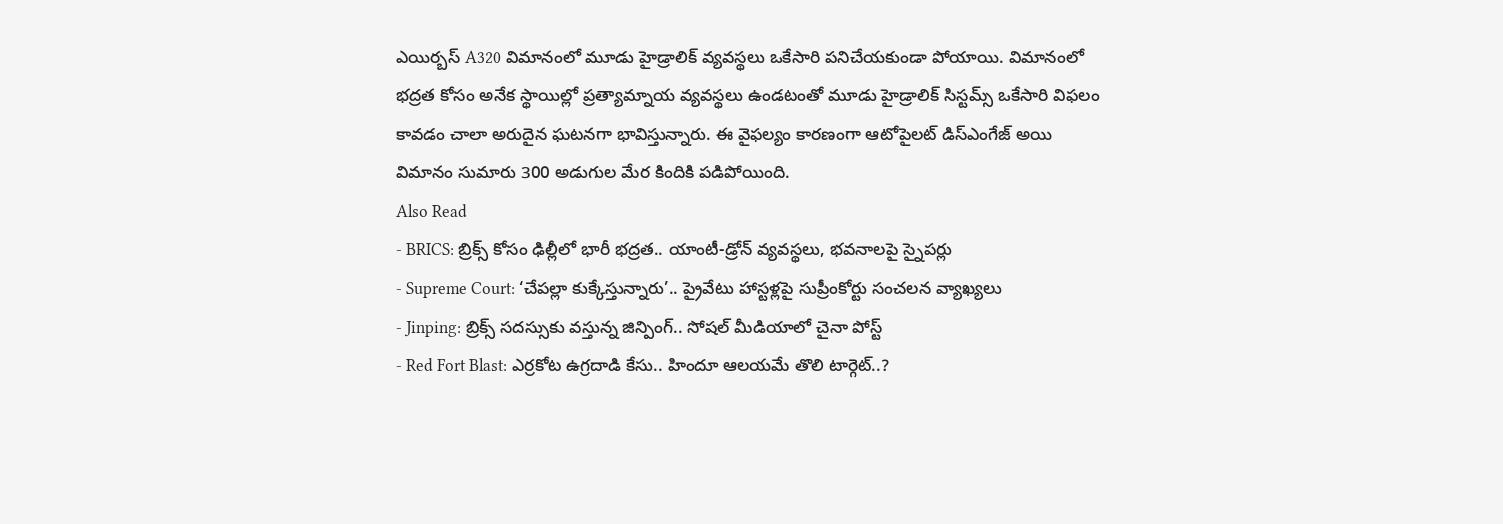ఎయిర్బస్ A320 విమానంలో మూడు హైడ్రాలిక్ వ్యవస్థలు ఒకేసారి పనిచేయకుండా పోయాయి. విమానంలో భద్రత కోసం అనేక స్థాయిల్లో ప్రత్యామ్నాయ వ్యవస్థలు ఉండటంతో మూడు హైడ్రాలిక్ సిస్టమ్స్ ఒకేసారి విఫలం కావడం చాలా అరుదైన ఘటనగా భావిస్తున్నారు. ఈ వైఫల్యం కారణంగా ఆటోపైలట్ డిస్ఎంగేజ్ అయి విమానం సుమారు 300 అడుగుల మేర కిందికి పడిపోయింది.
Also Read
- BRICS: బ్రిక్స్ కోసం ఢిల్లీలో భారీ భద్రత.. యాంటీ-డ్రోన్ వ్యవస్థలు, భవనాలపై స్నైపర్లు
- Supreme Court: ‘చేపల్లా కుక్కేస్తున్నారు’.. ప్రైవేటు హాస్టళ్లపై సుప్రీంకోర్టు సంచలన వ్యాఖ్యలు
- Jinping: బ్రిక్స్ సదస్సుకు వస్తున్న జిన్పింగ్.. సోషల్ మీడియాలో చైనా పోస్ట్
- Red Fort Blast: ఎర్రకోట ఉగ్రదాడి కేసు.. హిందూ ఆలయమే తొలి టార్గెట్..?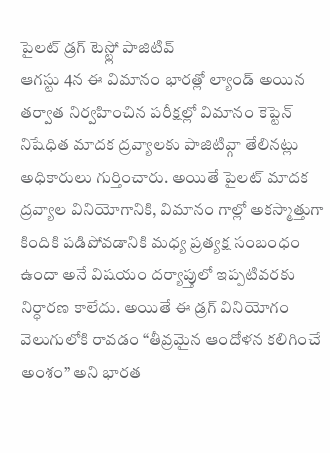పైలట్ డ్రగ్ టెస్ట్లో పాజిటివ్
ఆగస్టు 4న ఈ విమానం భారత్లో ల్యాండ్ అయిన తర్వాత నిర్వహించిన పరీక్షల్లో విమానం కెప్టెన్ నిషేధిత మాదక ద్రవ్యాలకు పాజిటివ్గా తేలినట్లు అధికారులు గుర్తించారు. అయితే పైలట్ మాదక ద్రవ్యాల వినియోగానికి, విమానం గాల్లో అకస్మాత్తుగా కిందికి పడిపోవడానికి మధ్య ప్రత్యక్ష సంబంధం ఉందా అనే విషయం దర్యాప్తులో ఇప్పటివరకు నిర్ధారణ కాలేదు. అయితే ఈ డ్రగ్ వినియోగం వెలుగులోకి రావడం “తీవ్రమైన ఆందోళన కలిగించే అంశం” అని భారత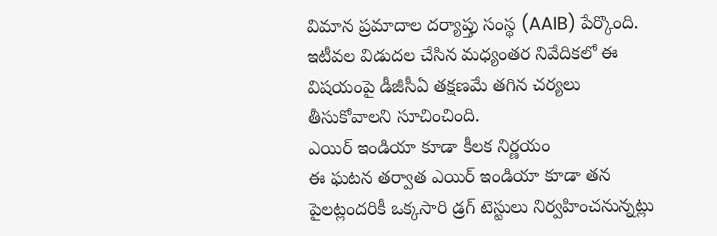విమాన ప్రమాదాల దర్యాప్తు సంస్థ (AAIB) పేర్కొంది. ఇటీవల విడుదల చేసిన మధ్యంతర నివేదికలో ఈ విషయంపై డీజీసీఏ తక్షణమే తగిన చర్యలు తీసుకోవాలని సూచించింది.
ఎయిర్ ఇండియా కూడా కీలక నిర్ణయం
ఈ ఘటన తర్వాత ఎయిర్ ఇండియా కూడా తన పైలట్లందరికీ ఒక్కసారి డ్రగ్ టెస్టులు నిర్వహించనున్నట్లు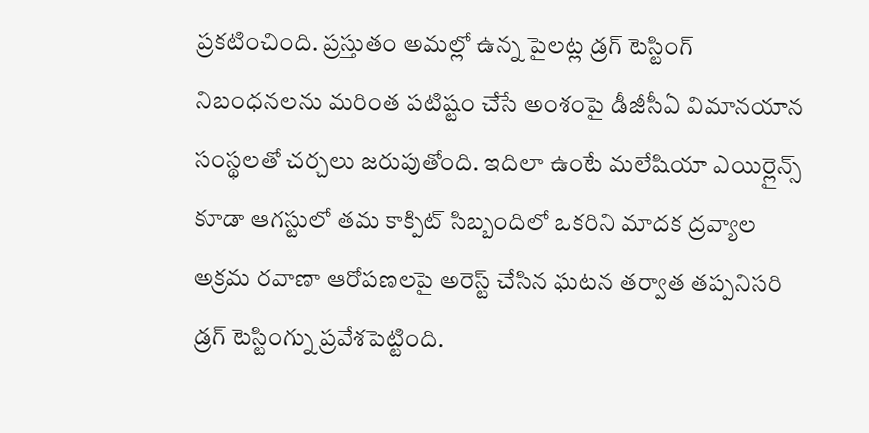ప్రకటించింది. ప్రస్తుతం అమల్లో ఉన్న పైలట్ల డ్రగ్ టెస్టింగ్ నిబంధనలను మరింత పటిష్టం చేసే అంశంపై డీజీసీఏ విమానయాన సంస్థలతో చర్చలు జరుపుతోంది. ఇదిలా ఉంటే మలేషియా ఎయిర్లైన్స్ కూడా ఆగస్టులో తమ కాక్పిట్ సిబ్బందిలో ఒకరిని మాదక ద్రవ్యాల అక్రమ రవాణా ఆరోపణలపై అరెస్ట్ చేసిన ఘటన తర్వాత తప్పనిసరి డ్రగ్ టెస్టింగ్ను ప్రవేశపెట్టింది.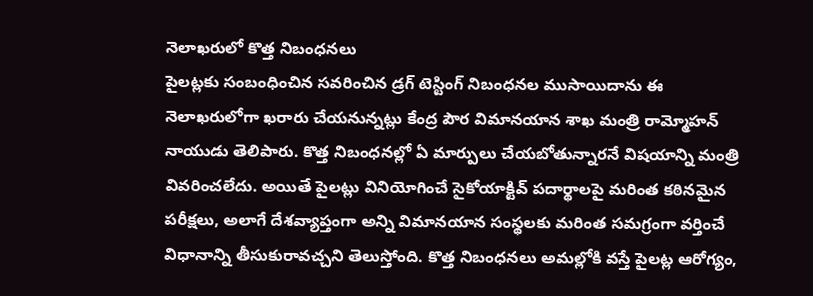నెలాఖరులో కొత్త నిబంధనలు
పైలట్లకు సంబంధించిన సవరించిన డ్రగ్ టెస్టింగ్ నిబంధనల ముసాయిదాను ఈ నెలాఖరులోగా ఖరారు చేయనున్నట్లు కేంద్ర పౌర విమానయాన శాఖ మంత్రి రామ్మోహన్ నాయుడు తెలిపారు. కొత్త నిబంధనల్లో ఏ మార్పులు చేయబోతున్నారనే విషయాన్ని మంత్రి వివరించలేదు. అయితే పైలట్లు వినియోగించే సైకోయాక్టివ్ పదార్థాలపై మరింత కఠినమైన పరీక్షలు, అలాగే దేశవ్యాప్తంగా అన్ని విమానయాన సంస్థలకు మరింత సమగ్రంగా వర్తించే విధానాన్ని తీసుకురావచ్చని తెలుస్తోంది. కొత్త నిబంధనలు అమల్లోకి వస్తే పైలట్ల ఆరోగ్యం,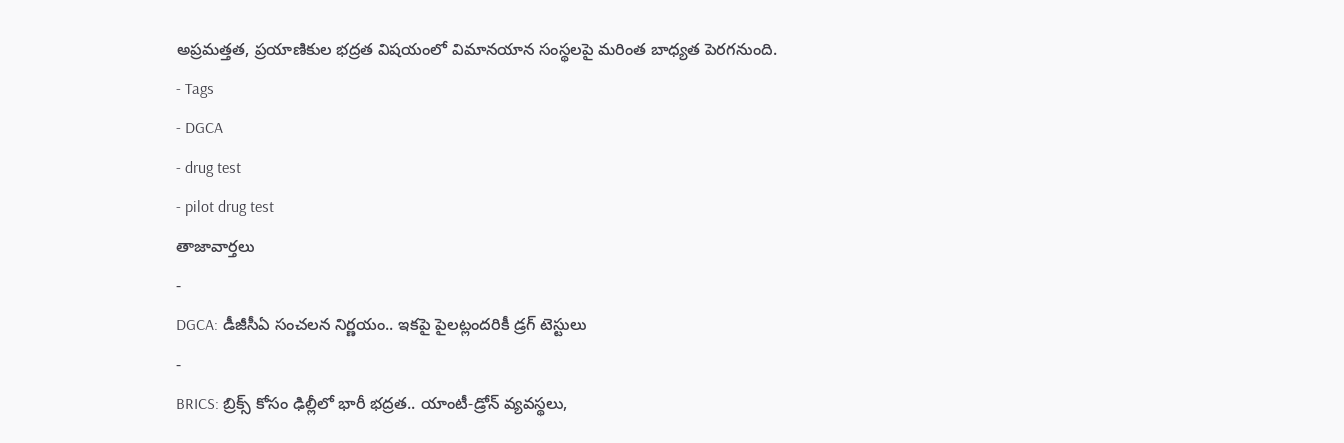అప్రమత్తత, ప్రయాణికుల భద్రత విషయంలో విమానయాన సంస్థలపై మరింత బాధ్యత పెరగనుంది.
- Tags
- DGCA
- drug test
- pilot drug test
తాజావార్తలు
-
DGCA: డీజీసీఏ సంచలన నిర్ణయం.. ఇకపై పైలట్లందరికీ డ్రగ్ టెస్టులు
-
BRICS: బ్రిక్స్ కోసం ఢిల్లీలో భారీ భద్రత.. యాంటీ-డ్రోన్ వ్యవస్థలు,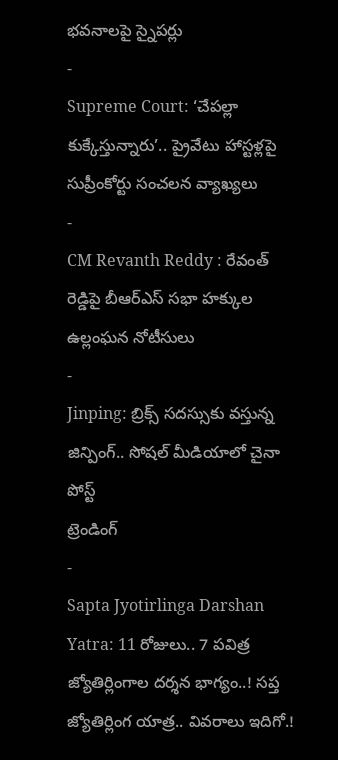భవనాలపై స్నైపర్లు
-
Supreme Court: ‘చేపల్లా కుక్కేస్తున్నారు’.. ప్రైవేటు హాస్టళ్లపై సుప్రీంకోర్టు సంచలన వ్యాఖ్యలు
-
CM Revanth Reddy : రేవంత్ రెడ్డిపై బీఆర్ఎస్ సభా హక్కుల ఉల్లంఘన నోటీసులు
-
Jinping: బ్రిక్స్ సదస్సుకు వస్తున్న జిన్పింగ్.. సోషల్ మీడియాలో చైనా పోస్ట్
ట్రెండింగ్
-
Sapta Jyotirlinga Darshan Yatra: 11 రోజులు.. 7 పవిత్ర జ్యోతిర్లింగాల దర్శన భాగ్యం..! సప్త జ్యోతిర్లింగ యాత్ర.. వివరాలు ఇదిగో.!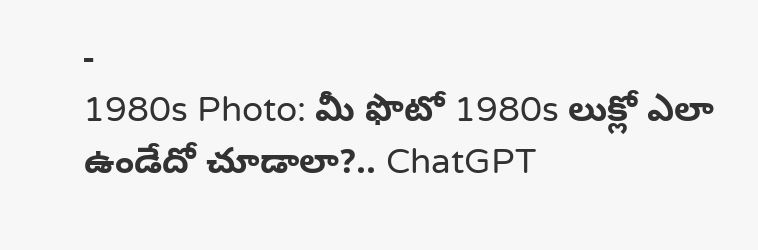-
1980s Photo: మీ ఫొటో 1980s లుక్లో ఎలా ఉండేదో చూడాలా?.. ChatGPT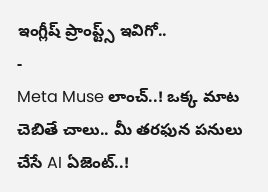ఇంగ్లీష్ ప్రాంప్ట్స్ ఇవిగో..
-
Meta Muse లాంచ్..! ఒక్క మాట చెబితే చాలు.. మీ తరఫున పనులు చేసే AI ఏజెంట్..!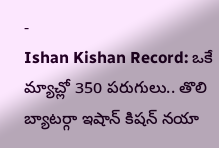-
Ishan Kishan Record: ఒకే మ్యాచ్లో 350 పరుగులు.. తొలి బ్యాటర్గా ఇషాన్ కిషన్ నయా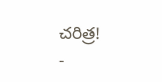చరిత్ర!
-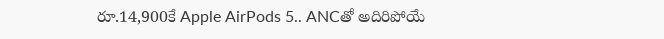రూ.14,900కే Apple AirPods 5.. ANCతో అదిరిపోయే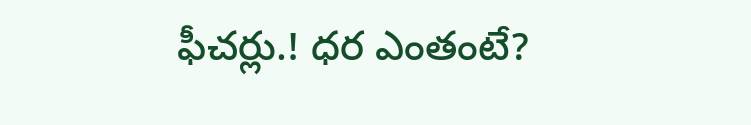ఫీచర్లు.! ధర ఎంతంటే?